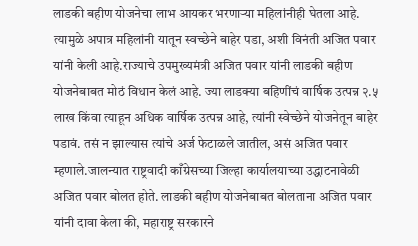लाडकी बहीण योजनेचा लाभ आयकर भरणाऱ्या महिलांनीही घेतला आहे. त्यामुळे अपात्र महिलांनी यातून स्वच्छेने बाहेर पडा, अशी विनंती अजित पवार यांनी केली आहे.राज्याचे उपमुख्यमंत्री अजित पवार यांनी लाडकी बहीण योजनेबाबत मोठं विधान केलं आहे. ज्या लाडक्या बहिणींचं वार्षिक उत्पन्न २.५ लाख किंवा त्याहून अधिक वार्षिक उत्पन्न आहे, त्यांनी स्वेच्छेने योजनेतून बाहेर पडावं. तसं न झाल्यास त्यांचे अर्ज फेटाळले जातील, असं अजित पवार म्हणाले.जालन्यात राष्ट्रवादी काँग्रेसच्या जिल्हा कार्यालयाच्या उद्धाटनावेळी अजित पवार बोलत होते. लाडकी बहीण योजनेबाबत बोलताना अजित पवार यांनी दावा केला की, महाराष्ट्र सरकारने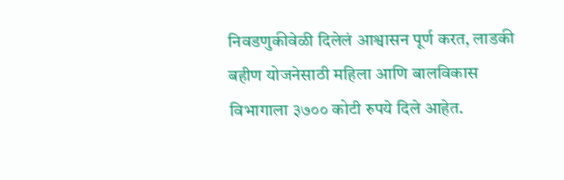निवडणुकीवेळी दिलेलं आश्वासन पूर्ण करत, लाडकी बहीण योजनेसाठी महिला आणि बालविकास विभागाला ३७०० कोटी रुपये दिले आहेत.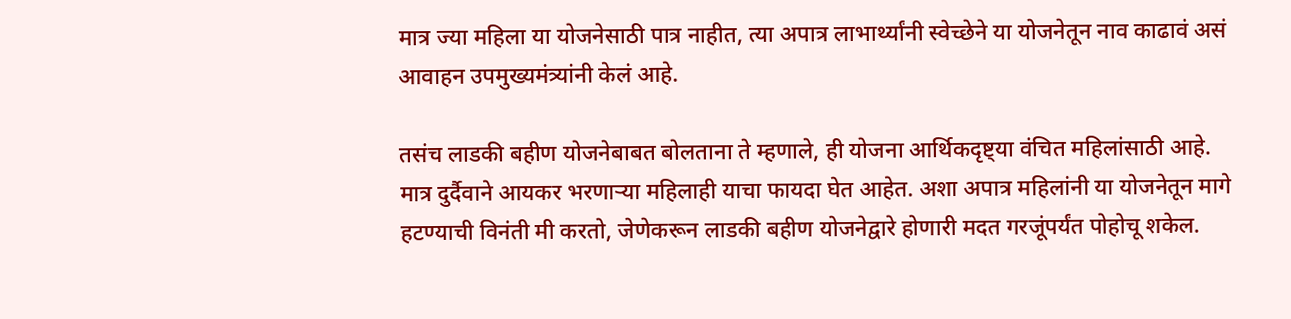मात्र ज्या महिला या योजनेसाठी पात्र नाहीत, त्या अपात्र लाभार्थ्यांनी स्वेच्छेने या योजनेतून नाव काढावं असं आवाहन उपमुख्यमंत्र्यांनी केलं आहे.

तसंच लाडकी बहीण योजनेबाबत बोलताना ते म्हणाले, ही योजना आर्थिकदृष्ट्या वंचित महिलांसाठी आहे. मात्र दुर्दैवाने आयकर भरणाऱ्या महिलाही याचा फायदा घेत आहेत. अशा अपात्र महिलांनी या योजनेतून मागे हटण्याची विनंती मी करतो, जेणेकरून लाडकी बहीण योजनेद्वारे होणारी मदत गरजूंपर्यंत पोहोचू शकेल.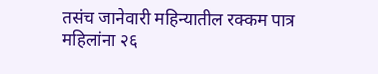तसंच जानेवारी महिन्यातील रक्कम पात्र महिलांना २६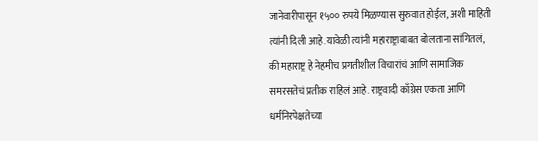जानेवारीपासून १५०० रुपये मिळण्यास सुरुवात होईल, अशी माहिती त्यांनी दिली आहे.यावेळी त्यांनी महाराष्ट्राबाबत बोलताना सांगितलं, की महाराष्ट्र हे नेहमीच प्रगतीशील विचारांचं आणि सामाजिक समरसतेचं प्रतीक राहिलं आहे. राष्ट्रवादी काँग्रेस एकता आणि धर्मनिरपेक्षतेच्या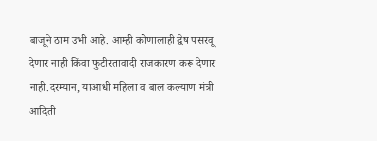बाजूने ठाम उभी आहे. आम्ही कोणालाही द्वेष पसरवू देणार नाही किंवा फुटीरतावादी राजकारण करू देणार नाही.दरम्यान, याआधी महिला व बाल कल्याण मंत्री आदिती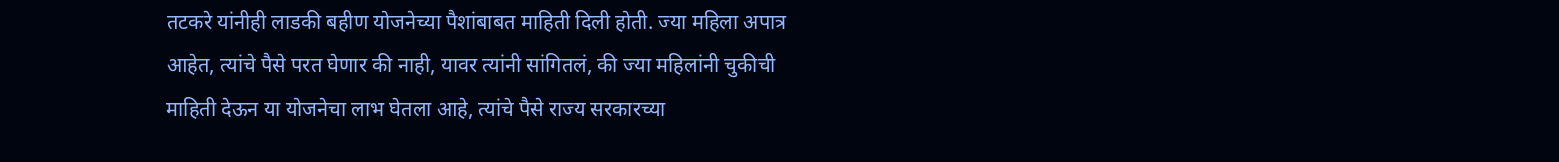तटकरे यांनीही लाडकी बहीण योजनेच्या पैशांबाबत माहिती दिली होती. ज्या महिला अपात्र आहेत, त्यांचे पैसे परत घेणार की नाही, यावर त्यांनी सांगितलं, की ज्या महिलांनी चुकीची माहिती देऊन या योजनेचा लाभ घेतला आहे, त्यांचे पैसे राज्य सरकारच्या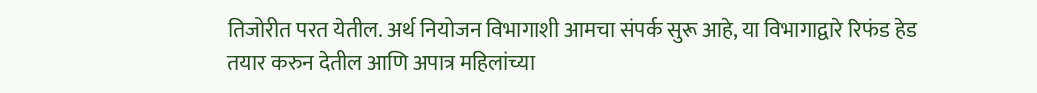तिजोरीत परत येतील. अर्थ नियोजन विभागाशी आमचा संपर्क सुरू आहे, या विभागाद्वारे रिफंड हेड तयार करुन देतील आणि अपात्र महिलांच्या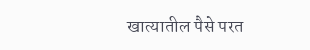खात्यातील पैसे परत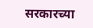सरकारच्या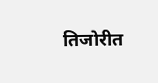तिजोरीत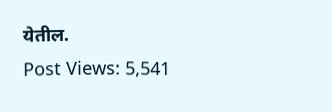येतील.
Post Views: 5,541